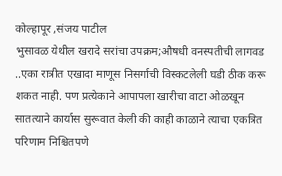कोल्हापूर ,संजय पाटील
भुसावळ येथील खरादे सरांचा उपक्रम;औषधी वनस्पतीची लागवड
..एका रात्रीत एखादा माणूस निसर्गाची विस्कटलेली घडी ठीक करू शकत नाही. पण प्रत्येकाने आपापला खारीचा वाटा ओळखून सातत्याने कार्यास सुरूवात केली की काही काळाने त्याचा एकत्रित परिणाम निश्चितपणे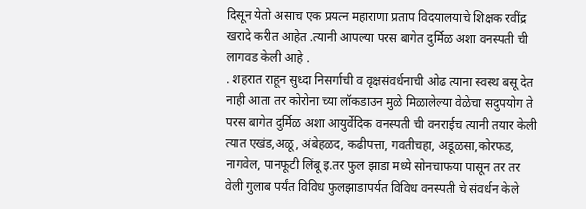दिसून येतो असाच एक प्रयत्न महाराणा प्रताप विदयालयाचे शिक्षक रवींद्र खरादे करीत आहेत .त्यानी आपल्या परस बागेत दुर्मिळ अशा वनस्पती ची लागवड केली आहे .
. शहरात राहून सुध्दा निसर्गाची व वृक्षसंवर्धनाची ओढ त्याना स्वस्थ बसू देत नाही आता तर कोरोना च्या लॉकडाउन मुळे मिळालेल्या वेळेचा सदुपयोग ते परस बागेत दुर्मिळ अशा आयुर्वेदिक वनस्पती ची वनराईच त्यानी तयार केली त्यात एखंड,अळू, अंबेहळद, कढीपत्ता, गवतीचहा, अडूळसा,कोरफड, नागवेल, पानफूटी लिंबू इ.तर फुल झाडा मध्ये सोनचाफया पासून तर तर वेली गुलाब पर्यंत विविध फुलझाडापर्यत विविध वनस्पती चे संवर्धन केले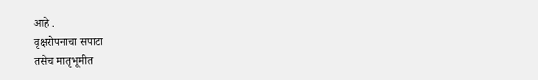आहे .
वृक्षरोपनाचा सपाटा
तसेच मातृभूमीत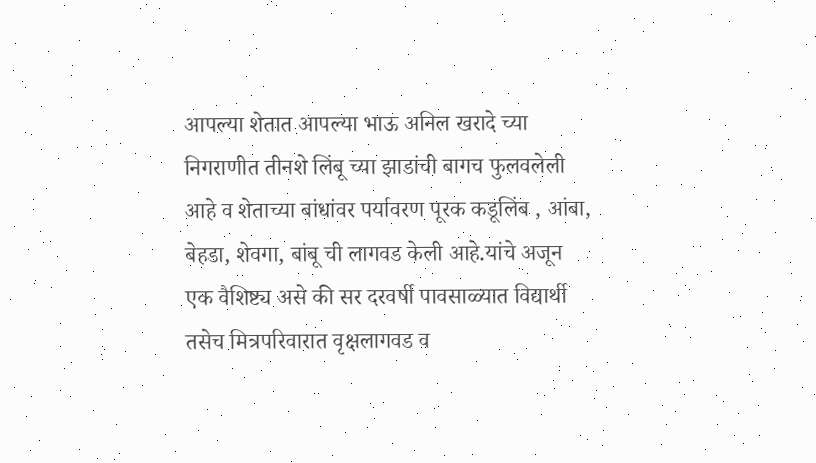आपल्या शेतात आपल्या भाऊ अनिल खरादे च्या निगराणीत तीनशे लिंबू च्या झाडांची बागच फुलवलेली आहे व शेताच्या बांधांवर पर्यावरण पूरक कडूलिंब , आंबा, बेहडा, शेवगा, बांबू ची लागवड केली आहे.यांचे अजून एक वैशिष्ट्य असे की सर दरवर्षी पावसाळ्यात विद्यार्थी तसेच मित्रपरिवारात वृक्षलागवड व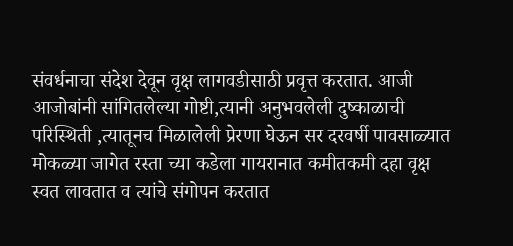संवर्धनाचा संदेश देवून वृक्ष लागवडीसाठी प्रवृत्त करतात. आजी आजोबांनी सांगितलेल्या गोष्टी,त्यानी अनुभवलेली दुष्काळाची परिस्थिती ,त्यातूनच मिळालेली प्रेरणा घेऊन सर दरवर्षी पावसाळ्यात मोकळ्या जागेत रस्ता च्या कडेला गायरानात कमीतकमी दहा वृक्ष स्वत लावतात व त्यांचे संगोपन करतात